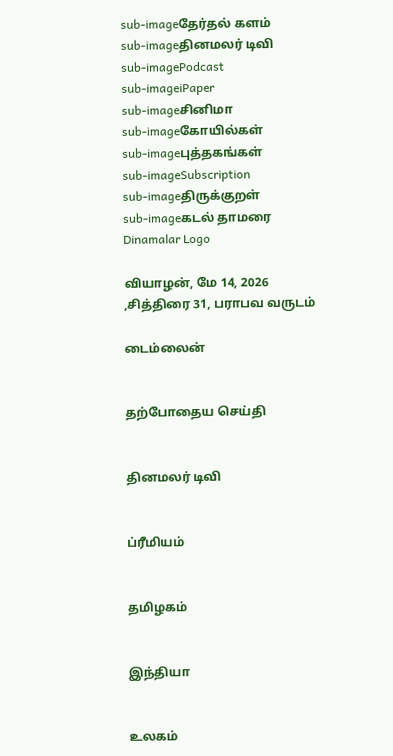sub-imageதேர்தல் களம்
sub-imageதினமலர் டிவி
sub-imagePodcast
sub-imageiPaper
sub-imageசினிமா
sub-imageகோயில்கள்
sub-imageபுத்தகங்கள்
sub-imageSubscription
sub-imageதிருக்குறள்
sub-imageகடல் தாமரை
Dinamalar Logo

வியாழன், மே 14, 2026 ,சித்திரை 31, பராபவ வருடம்

டைம்லைன்


தற்போதைய செய்தி


தினமலர் டிவி


ப்ரீமியம்


தமிழகம்


இந்தியா


உலகம்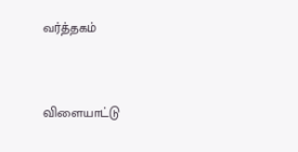வர்த்தகம்


விளையாட்டு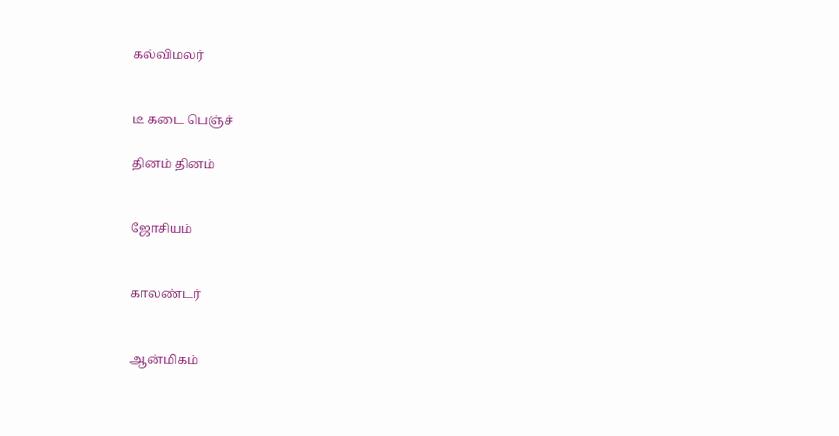கல்விமலர்


டீ கடை பெஞ்ச்

தினம் தினம்


ஜோசியம்


காலண்டர்


ஆன்மிகம்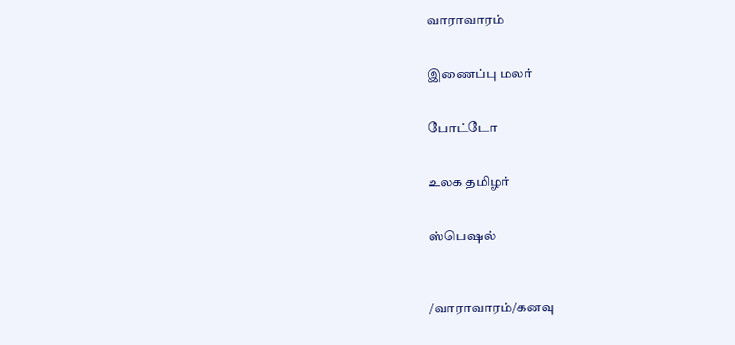வாராவாரம்


இணைப்பு மலர்


போட்டோ


உலக தமிழர்


ஸ்பெஷல்



/வாராவாரம்/கனவு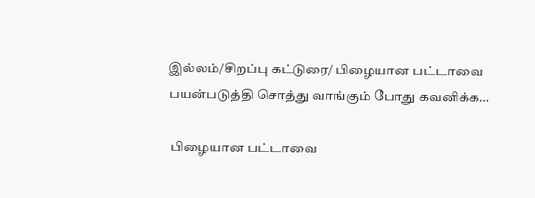இல்லம்/சிறப்பு கட்டுரை/ பிழையான பட்டாவை பயன்படுத்தி சொத்து வாங்கும் போது கவனிக்க…

 பிழையான பட்டாவை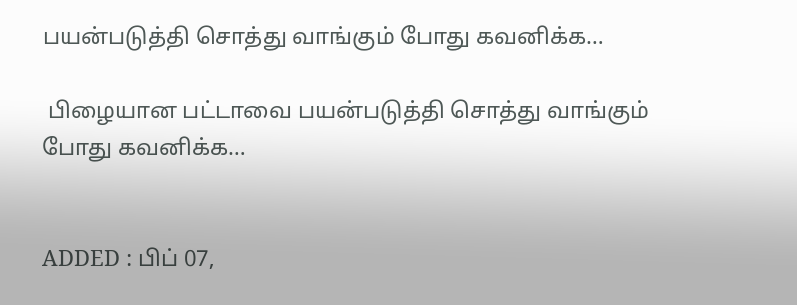பயன்படுத்தி சொத்து வாங்கும் போது கவனிக்க…

 பிழையான பட்டாவை பயன்படுத்தி சொத்து வாங்கும் போது கவனிக்க…


ADDED : பிப் 07,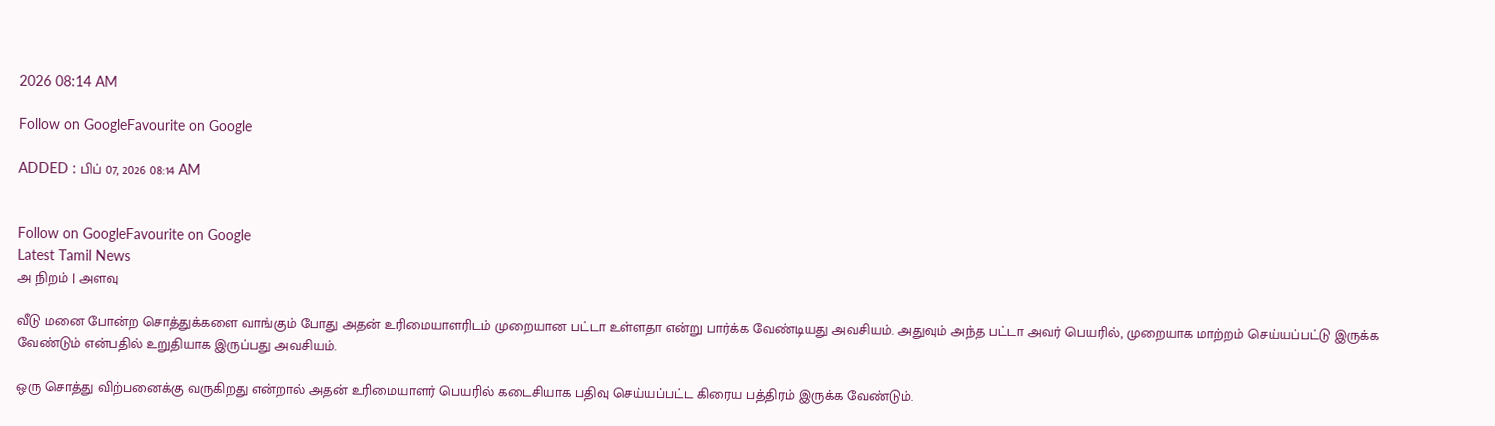2026 08:14 AM

Follow on GoogleFavourite on Google

ADDED : பிப் 07, 2026 08:14 AM


Follow on GoogleFavourite on Google
Latest Tamil News
அ நிறம் | அளவு

வீடு மனை போன்ற சொத்துக்களை வாங்கும் போது அதன் உரிமையாளரிடம் முறையான பட்டா உள்ளதா என்று பார்க்க வேண்டியது அவசியம். அதுவும் அந்த பட்டா அவர் பெயரில், முறையாக மாற்றம் செய்யப்பட்டு இருக்க வேண்டும் என்பதில் உறுதியாக இருப்பது அவசியம்.

ஒரு சொத்து விற்பனைக்கு வருகிறது என்றால் அதன் உரிமையாளர் பெயரில் கடைசியாக பதிவு செய்யப்பட்ட கிரைய பத்திரம் இருக்க வேண்டும்.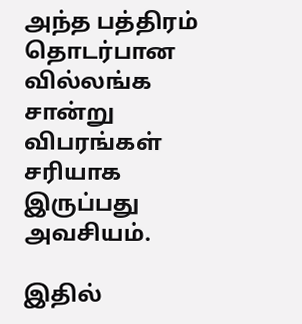அந்த பத்திரம் தொடர்பான வில்லங்க சான்று விபரங்கள் சரியாக இருப்பது அவசியம்.

இதில்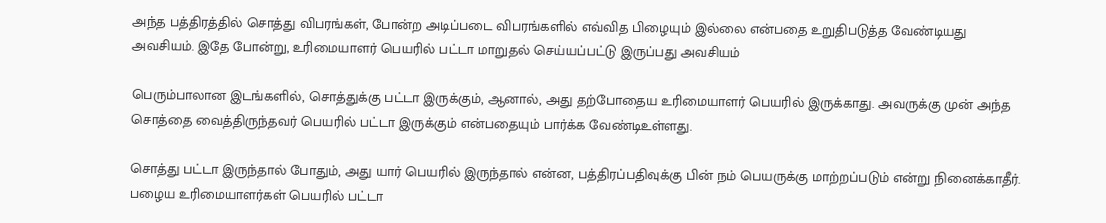அந்த பத்திரத்தில் சொத்து விபரங்கள், போன்ற அடிப்படை விபரங்களில் எவ்வித பிழையும் இல்லை என்பதை உறுதிபடுத்த வேண்டியது அவசியம். இதே போன்று, உரிமையாளர் பெயரில் பட்டா மாறுதல் செய்யப்பட்டு இருப்பது அவசியம்

பெரும்பாலான இடங்களில், சொத்துக்கு பட்டா இருக்கும், ஆனால், அது தற்போதைய உரிமையாளர் பெயரில் இருக்காது. அவருக்கு முன் அந்த சொத்தை வைத்திருந்தவர் பெயரில் பட்டா இருக்கும் என்பதையும் பார்க்க வேண்டிஉள்ளது.

சொத்து பட்டா இருந்தால் போதும், அது யார் பெயரில் இருந்தால் என்ன, பத்திரப்பதிவுக்கு பின் நம் பெயருக்கு மாற்றப்படும் என்று நினைக்காதீர். பழைய உரிமையாளர்கள் பெயரில் பட்டா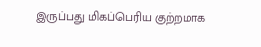இருப்பது மிகப்பெரிய குற்றமாக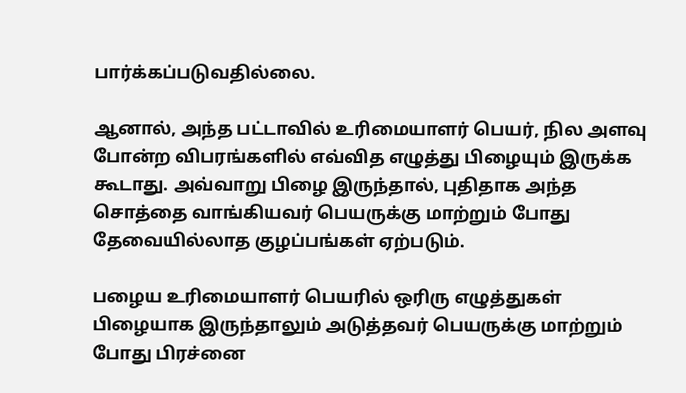பார்க்கப்படுவதில்லை.

ஆனால், அந்த பட்டாவில் உரிமையாளர் பெயர், நில அளவு போன்ற விபரங்களில் எவ்வித எழுத்து பிழையும் இருக்க கூடாது. அவ்வாறு பிழை இருந்தால், புதிதாக அந்த சொத்தை வாங்கியவர் பெயருக்கு மாற்றும் போது தேவையில்லாத குழப்பங்கள் ஏற்படும்.

பழைய உரிமையாளர் பெயரில் ஒரிரு எழுத்துகள் பிழையாக இருந்தாலும் அடுத்தவர் பெயருக்கு மாற்றும் போது பிரச்னை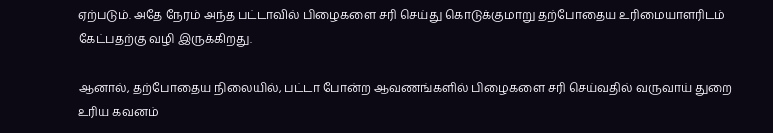ஏற்படும். அதே நேரம் அந்த பட்டாவில் பிழைகளை சரி செய்து கொடுக்குமாறு தற்போதைய உரிமையாளரிடம் கேட்பதற்கு வழி இருக்கிறது.

ஆனால், தற்போதைய நிலையில், பட்டா போன்ற ஆவணங்களில் பிழைகளை சரி செய்வதில் வருவாய் துறை உரிய கவனம்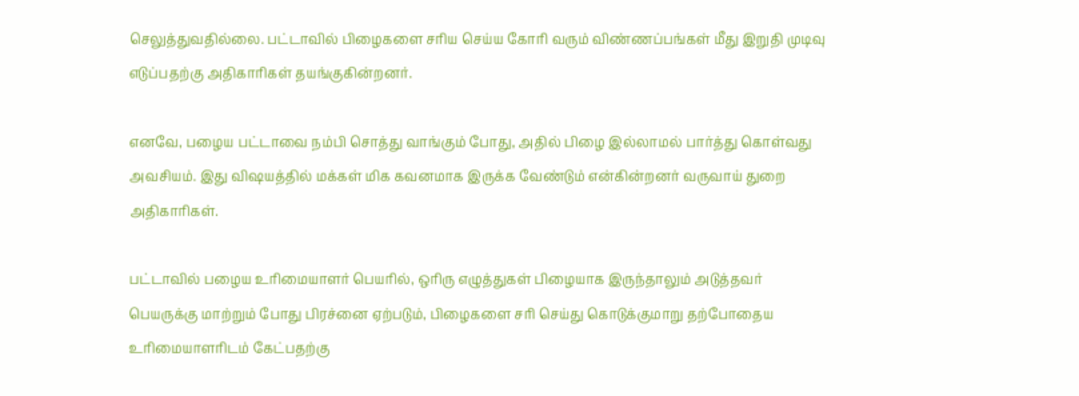செலுத்துவதில்லை. பட்டாவில் பிழைகளை சரிய செய்ய கோரி வரும் விண்ணப்பங்கள் மீது இறுதி முடிவு எடுப்பதற்கு அதிகாரிகள் தயங்குகின்றனர்.

எனவே, பழைய பட்டாவை நம்பி சொத்து வாங்கும் போது, அதில் பிழை இல்லாமல் பார்த்து கொள்வது அவசியம். இது விஷயத்தில் மக்கள் மிக கவனமாக இருக்க வேண்டும் என்கின்றனர் வருவாய் துறை அதிகாரிகள்.

பட்டாவில் பழைய உரிமையாளர் பெயரில், ஒரிரு எழுத்துகள் பிழையாக இருந்தாலும் அடுத்தவர் பெயருக்கு மாற்றும் போது பிரச்னை ஏற்படும், பிழைகளை சரி செய்து கொடுக்குமாறு தற்போதைய உரிமையாளரிடம் கேட்பதற்கு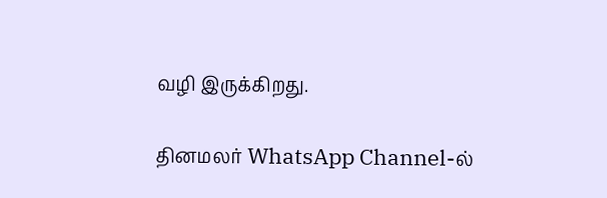வழி இருக்கிறது.

தினமலர் WhatsApp Channel-ல்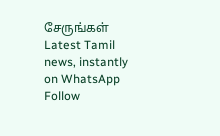சேருங்கள்
Latest Tamil news, instantly on WhatsApp
Follow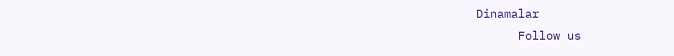Dinamalar
      Follow us